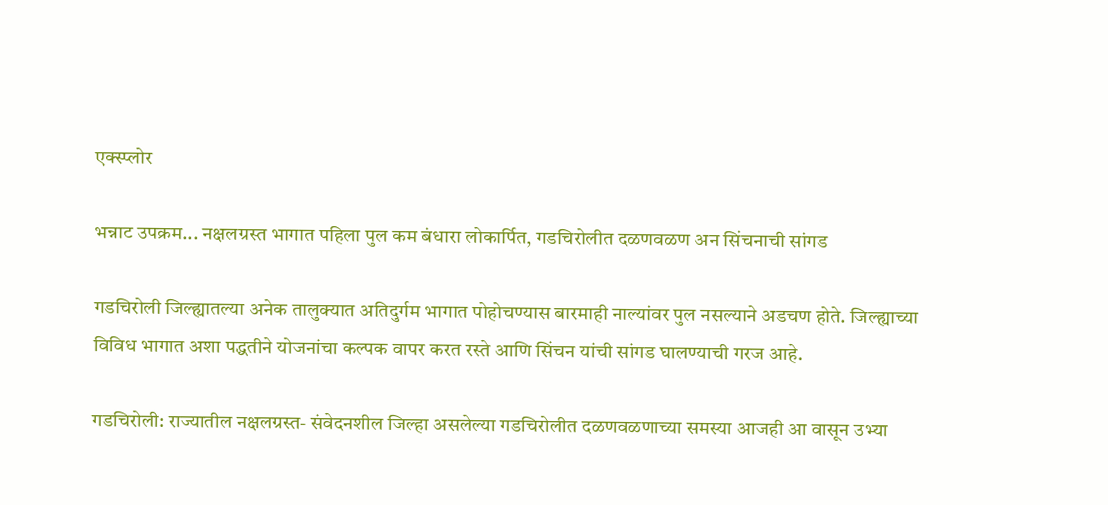एक्स्प्लोर

भन्नाट उपक्रम... नक्षलग्रस्त भागात पहिला पुल कम बंधारा लोकार्पित, गडचिरोलीत दळणवळण अन सिंचनाची सांगड

गडचिरोली जिल्ह्यातल्या अनेक तालुक्यात अतिदुर्गम भागात पोहोचण्यास बारमाही नाल्यांवर पुल नसल्याने अडचण होते. जिल्ह्याच्या विविध भागात अशा पद्धतीने योजनांचा कल्पक वापर करत रस्ते आणि सिंचन यांची सांगड घालण्याची गरज आहे.

गडचिरोली: राज्यातील नक्षलग्रस्त- संवेदनशील जिल्हा असलेल्या गडचिरोलीत दळणवळणाच्या समस्या आजही आ वासून उभ्या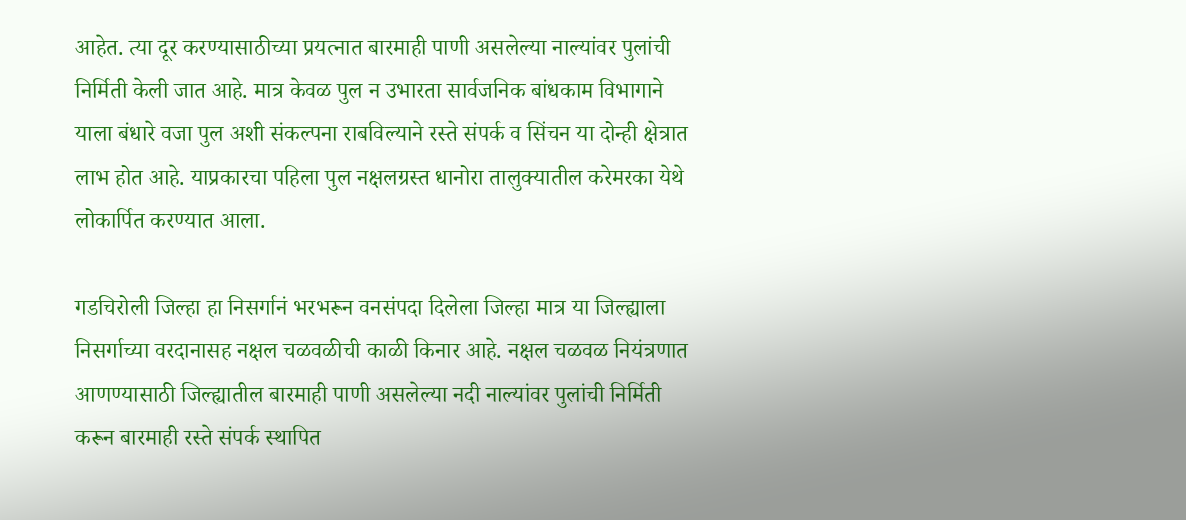आहेत. त्या दूर करण्यासाठीच्या प्रयत्नात बारमाही पाणी असलेल्या नाल्यांवर पुलांची निर्मिती केली जात आहे. मात्र केवळ पुल न उभारता सार्वजनिक बांधकाम विभागाने याला बंधारे वजा पुल अशी संकल्पना राबविल्याने रस्ते संपर्क व सिंचन या दोन्ही क्षेत्रात लाभ होत आहे. याप्रकारचा पहिला पुल नक्षलग्रस्त धानोरा तालुक्यातील करेमरका येथे लोकार्पित करण्यात आला.

गडचिरोली जिल्हा हा निसर्गानं भरभरून वनसंपदा दिलेला जिल्हा मात्र या जिल्ह्याला निसर्गाच्या वरदानासह नक्षल चळवळीची काळी किनार आहे. नक्षल चळवळ नियंत्रणात आणण्यासाठी जिल्ह्यातील बारमाही पाणी असलेल्या नदी नाल्यांवर पुलांची निर्मिती करून बारमाही रस्ते संपर्क स्थापित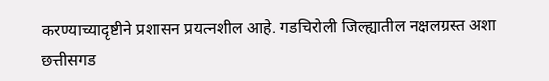करण्याच्यादृष्टीने प्रशासन प्रयत्नशील आहे. गडचिरोली जिल्ह्यातील नक्षलग्रस्त अशा छत्तीसगड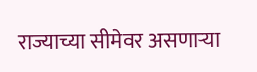राज्याच्या सीमेवर असणाऱ्या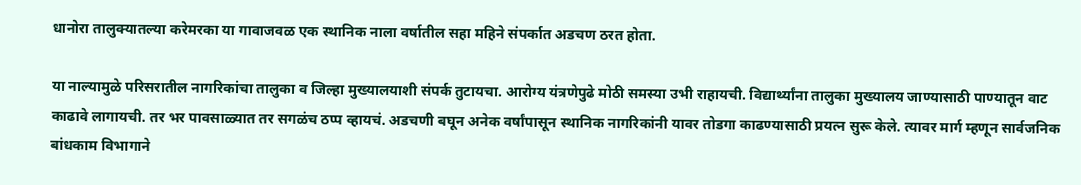धानोरा तालुक्यातल्या करेमरका या गावाजवळ एक स्थानिक नाला वर्षातील सहा महिने संपर्कात अडचण ठरत होता.

या नाल्यामुळे परिसरातील नागरिकांचा तालुका व जिल्हा मुख्यालयाशी संपर्क तुटायचा. आरोग्य यंत्रणेपुढे मोठी समस्या उभी राहायची. विद्यार्थ्यांना तालुका मुख्यालय जाण्यासाठी पाण्यातून वाट काढावे लागायची. तर भर पावसाळ्यात तर सगळंच ठप्प व्हायचं. अडचणी बघून अनेक वर्षांपासून स्थानिक नागरिकांनी यावर तोडगा काढण्यासाठी प्रयत्न सुरू केले. त्यावर मार्ग म्हणून सार्वजनिक बांधकाम विभागाने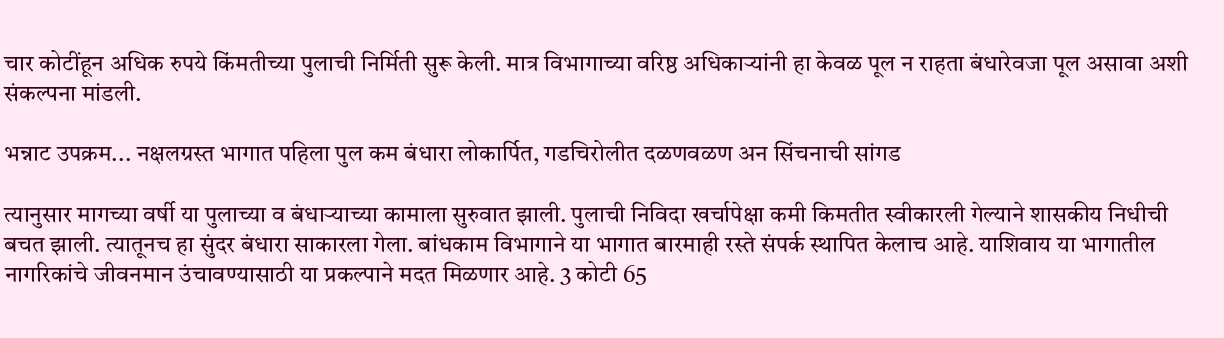चार कोटींहून अधिक रुपये किंमतीच्या पुलाची निर्मिती सुरू केली. मात्र विभागाच्या वरिष्ठ अधिकाऱ्यांनी हा केवळ पूल न राहता बंधारेवजा पूल असावा अशी संकल्पना मांडली.

भन्नाट उपक्रम... नक्षलग्रस्त भागात पहिला पुल कम बंधारा लोकार्पित, गडचिरोलीत दळणवळण अन सिंचनाची सांगड

त्यानुसार मागच्या वर्षी या पुलाच्या व बंधाऱ्याच्या कामाला सुरुवात झाली. पुलाची निविदा खर्चापेक्षा कमी किमतीत स्वीकारली गेल्याने शासकीय निधीची बचत झाली. त्यातूनच हा सुंदर बंधारा साकारला गेला. बांधकाम विभागाने या भागात बारमाही रस्ते संपर्क स्थापित केलाच आहे. याशिवाय या भागातील नागरिकांचे जीवनमान उंचावण्यासाठी या प्रकल्पाने मदत मिळणार आहे. 3 कोटी 65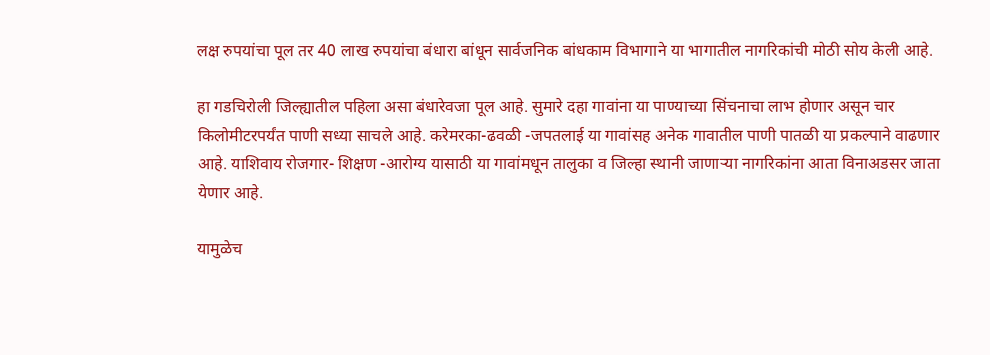लक्ष रुपयांचा पूल तर 40 लाख रुपयांचा बंधारा बांधून सार्वजनिक बांधकाम विभागाने या भागातील नागरिकांची मोठी सोय केली आहे.

हा गडचिरोली जिल्ह्यातील पहिला असा बंधारेवजा पूल आहे. सुमारे दहा गावांना या पाण्याच्या सिंचनाचा लाभ होणार असून चार किलोमीटरपर्यंत पाणी सध्या साचले आहे. करेमरका-ढवळी -जपतलाई या गावांसह अनेक गावातील पाणी पातळी या प्रकल्पाने वाढणार आहे. याशिवाय रोजगार- शिक्षण -आरोग्य यासाठी या गावांमधून तालुका व जिल्हा स्थानी जाणाऱ्या नागरिकांना आता विनाअडसर जाता येणार आहे.

यामुळेच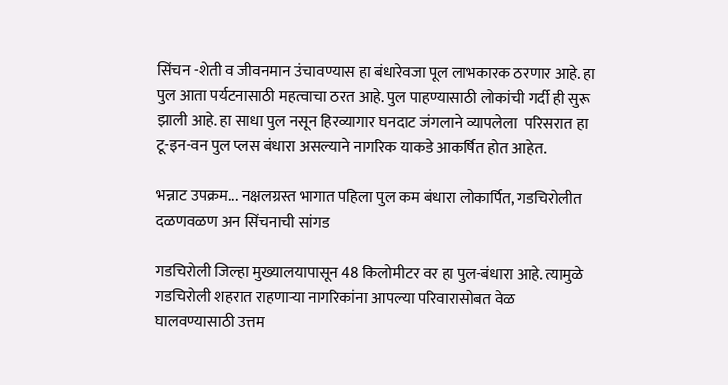सिंचन -शेती व जीवनमान उंचावण्यास हा बंधारेवजा पूल लाभकारक ठरणार आहे. हा पुल आता पर्यटनासाठी महत्वाचा ठरत आहे. पुल पाहण्यासाठी लोकांची गर्दी ही सुरू झाली आहे. हा साधा पुल नसून हिरव्यागार घनदाट जंगलाने व्यापलेला  परिसरात हा टू-इन-वन पुल प्लस बंधारा असल्याने नागरिक याकडे आकर्षित होत आहेत.

भन्नाट उपक्रम... नक्षलग्रस्त भागात पहिला पुल कम बंधारा लोकार्पित, गडचिरोलीत दळणवळण अन सिंचनाची सांगड

गडचिरोली जिल्हा मुख्यालयापासून 48 किलोमीटर वर हा पुल-बंधारा आहे. त्यामुळे गडचिरोली शहरात राहणाऱ्या नागरिकांना आपल्या परिवारासोबत वेळ घालवण्यासाठी उत्तम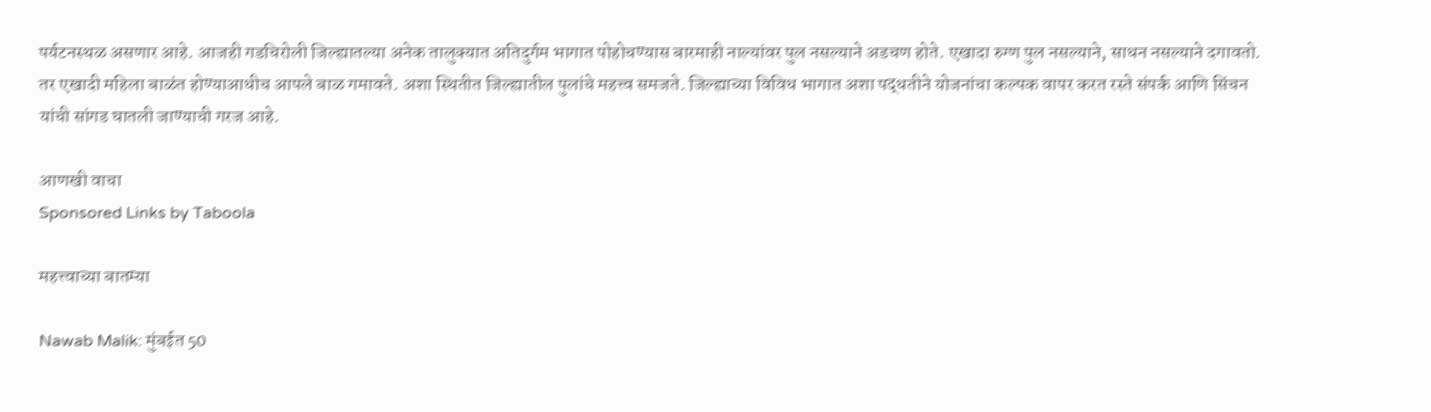पर्यटनस्थळ असणार आहे. आजही गडचिरोली जिल्ह्यातल्या अनेक तालुक्यात अतिदुर्गम भागात पोहोचण्यास बारमाही नाल्यांवर पुल नसल्याने अडचण होते. एखादा रुग्ण पुल नसल्याने, साधन नसल्याने दगावतो. तर एखादी महिला बाळंत होण्याआधीच आपले बाळ गमावते. अशा स्थितीत जिल्ह्यातील पुलांचे महत्त्व समजते. जिल्ह्याच्या विविध भागात अशा पद्धतीने योजनांचा कल्पक वापर करत रस्ते संपर्क आणि सिंचन यांची सांगड घातली जाण्याची गरज आहे.

आणखी वाचा
Sponsored Links by Taboola

महत्त्वाच्या बातम्या

Nawab Malik: मुंबईत 50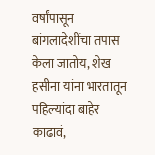वर्षांपासून बांगलादेशींचा तपास केला जातोय, शेख हसीना यांना भारतातून पहिल्यांदा बाहेर काढावं,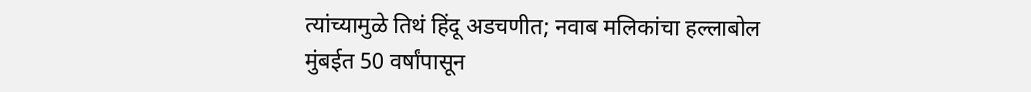त्यांच्यामुळे तिथं हिंदू अडचणीत; नवाब मलिकांचा हल्लाबोल
मुंबईत 50 वर्षांपासून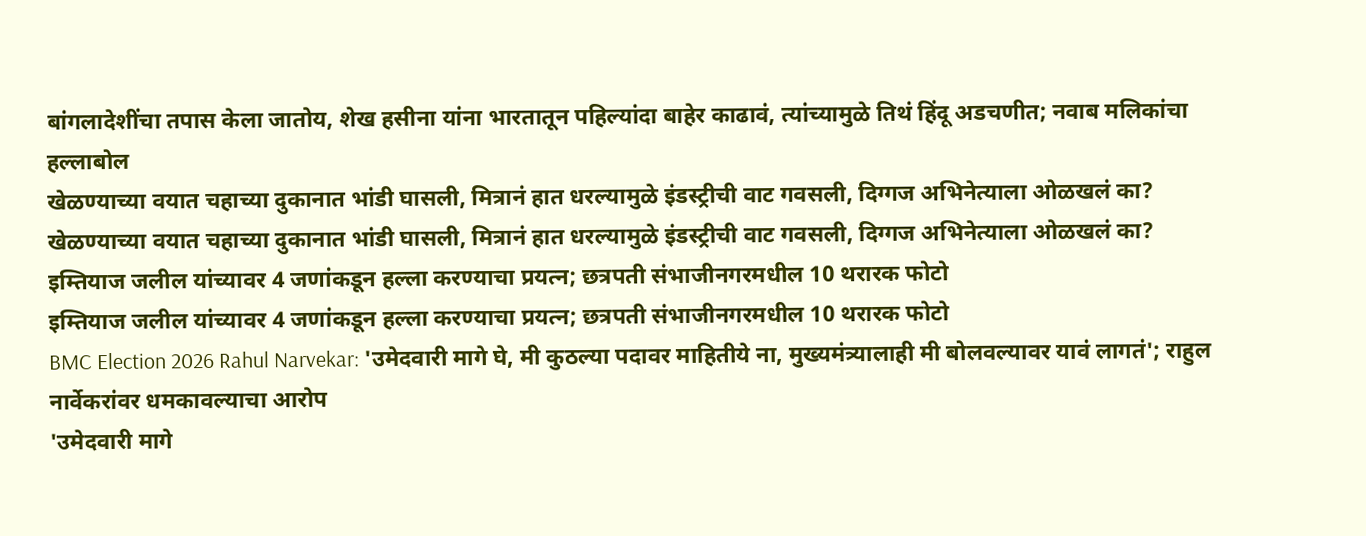बांगलादेशींचा तपास केला जातोय, शेख हसीना यांना भारतातून पहिल्यांदा बाहेर काढावं, त्यांच्यामुळे तिथं हिंदू अडचणीत; नवाब मलिकांचा हल्लाबोल
खेळण्याच्या वयात चहाच्या दुकानात भांडी घासली, मित्रानं हात धरल्यामुळे इंडस्ट्रीची वाट गवसली, दिग्गज अभिनेत्याला ओळखलं का?
खेळण्याच्या वयात चहाच्या दुकानात भांडी घासली, मित्रानं हात धरल्यामुळे इंडस्ट्रीची वाट गवसली, दिग्गज अभिनेत्याला ओळखलं का?
इम्तियाज जलील यांच्यावर 4 जणांकडून हल्ला करण्याचा प्रयत्न; छत्रपती संभाजीनगरमधील 10 थरारक फोटो
इम्तियाज जलील यांच्यावर 4 जणांकडून हल्ला करण्याचा प्रयत्न; छत्रपती संभाजीनगरमधील 10 थरारक फोटो
BMC Election 2026 Rahul Narvekar: 'उमेदवारी मागे घे, मी कुठल्या पदावर माहितीये ना, मुख्यमंत्र्यालाही मी बोलवल्यावर यावं लागतं'; राहुल नार्वेकरांवर धमकावल्याचा आरोप
'उमेदवारी मागे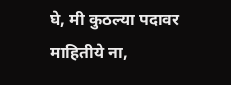घे, मी कुठल्या पदावर माहितीये ना,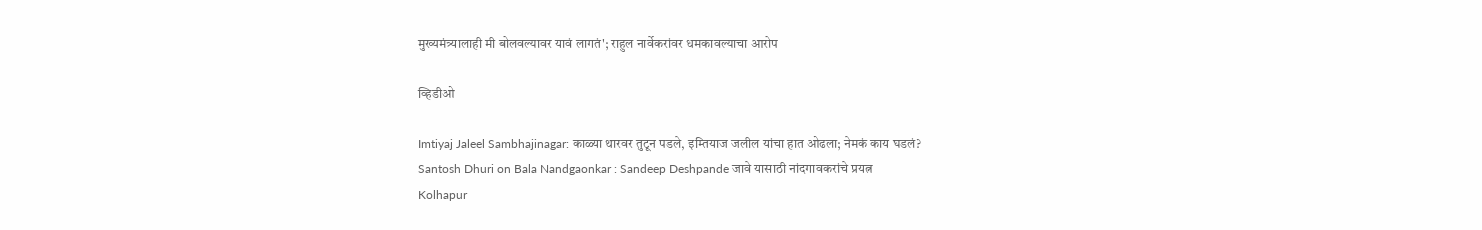मुख्यमंत्र्यालाही मी बोलवल्यावर यावं लागतं'; राहुल नार्वेकरांवर धमकावल्याचा आरोप

व्हिडीओ

Imtiyaj Jaleel Sambhajinagar: काळ्या थारवर तुटून पडले, इम्तियाज जलील यांचा हात ओढला; नेमकं काय घडलं?
Santosh Dhuri on Bala Nandgaonkar : Sandeep Deshpande जावे यासाठी नांदगावकरांचे प्रयत्न
Kolhapur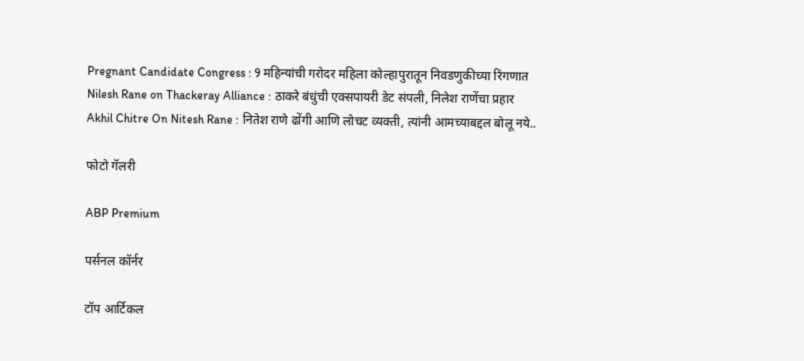Pregnant Candidate Congress : 9 महिन्यांची गरोदर महिला कोल्हापुरातून निवडणुकीच्या रिंगणात
Nilesh Rane on Thackeray Alliance : ठाकरे बंधुंची एक्सपायरी डेट संपली, निलेश राणेंचा प्रहार
Akhil Chitre On Nitesh Rane : नितेश राणे ढोंगी आणि लोचट व्यक्ती, त्यांनी आमच्याबद्दल बोलू नये..

फोटो गॅलरी

ABP Premium

पर्सनल कॉर्नर

टॉप आर्टिकल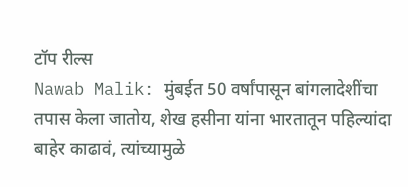टॉप रील्स
Nawab Malik: मुंबईत 50 वर्षांपासून बांगलादेशींचा तपास केला जातोय, शेख हसीना यांना भारतातून पहिल्यांदा बाहेर काढावं, त्यांच्यामुळे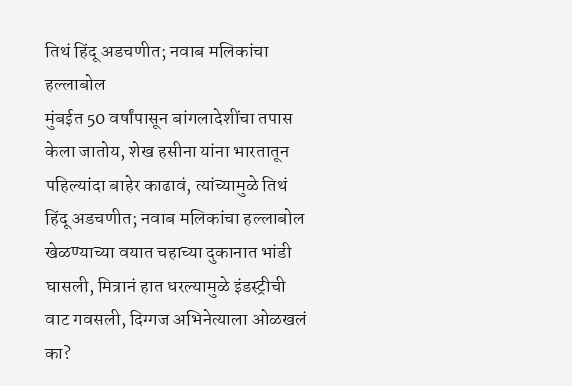तिथं हिंदू अडचणीत; नवाब मलिकांचा हल्लाबोल
मुंबईत 50 वर्षांपासून बांगलादेशींचा तपास केला जातोय, शेख हसीना यांना भारतातून पहिल्यांदा बाहेर काढावं, त्यांच्यामुळे तिथं हिंदू अडचणीत; नवाब मलिकांचा हल्लाबोल
खेळण्याच्या वयात चहाच्या दुकानात भांडी घासली, मित्रानं हात धरल्यामुळे इंडस्ट्रीची वाट गवसली, दिग्गज अभिनेत्याला ओळखलं का?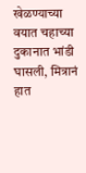खेळण्याच्या वयात चहाच्या दुकानात भांडी घासली, मित्रानं हात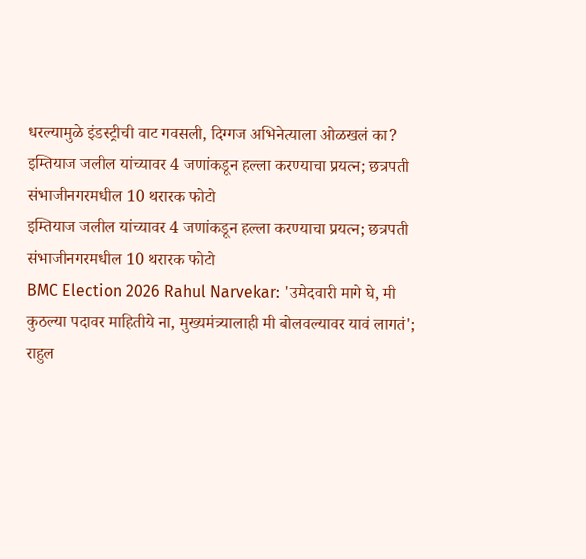धरल्यामुळे इंडस्ट्रीची वाट गवसली, दिग्गज अभिनेत्याला ओळखलं का?
इम्तियाज जलील यांच्यावर 4 जणांकडून हल्ला करण्याचा प्रयत्न; छत्रपती संभाजीनगरमधील 10 थरारक फोटो
इम्तियाज जलील यांच्यावर 4 जणांकडून हल्ला करण्याचा प्रयत्न; छत्रपती संभाजीनगरमधील 10 थरारक फोटो
BMC Election 2026 Rahul Narvekar: 'उमेदवारी मागे घे, मी कुठल्या पदावर माहितीये ना, मुख्यमंत्र्यालाही मी बोलवल्यावर यावं लागतं'; राहुल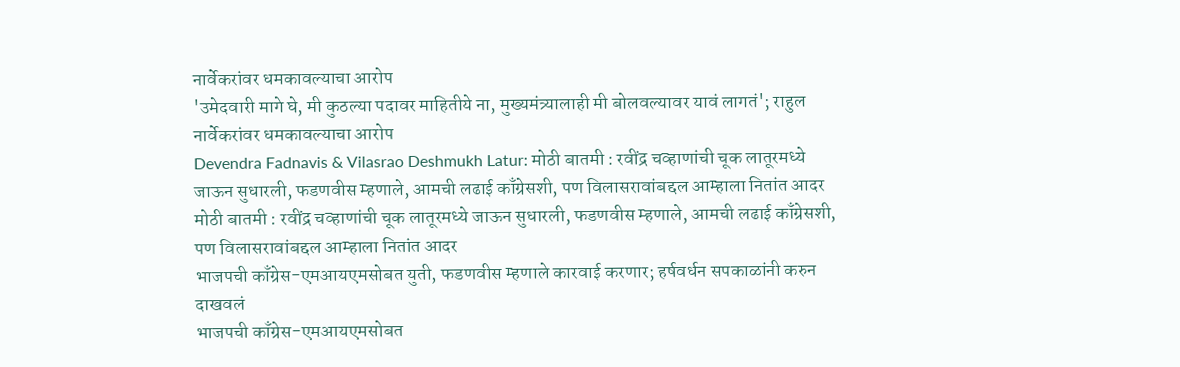नार्वेकरांवर धमकावल्याचा आरोप
'उमेदवारी मागे घे, मी कुठल्या पदावर माहितीये ना, मुख्यमंत्र्यालाही मी बोलवल्यावर यावं लागतं'; राहुल नार्वेकरांवर धमकावल्याचा आरोप
Devendra Fadnavis & Vilasrao Deshmukh Latur: मोठी बातमी : रवींद्र चव्हाणांची चूक लातूरमध्ये जाऊन सुधारली, फडणवीस म्हणाले, आमची लढाई काँग्रेसशी, पण विलासरावांबद्दल आम्हाला नितांत आदर
मोठी बातमी : रवींद्र चव्हाणांची चूक लातूरमध्ये जाऊन सुधारली, फडणवीस म्हणाले, आमची लढाई काँग्रेसशी, पण विलासरावांबद्दल आम्हाला नितांत आदर
भाजपची काँग्रेस-एमआयएमसोबत युती, फडणवीस म्हणाले कारवाई करणार; हर्षवर्धन सपकाळांनी करुन दाखवलं
भाजपची काँग्रेस-एमआयएमसोबत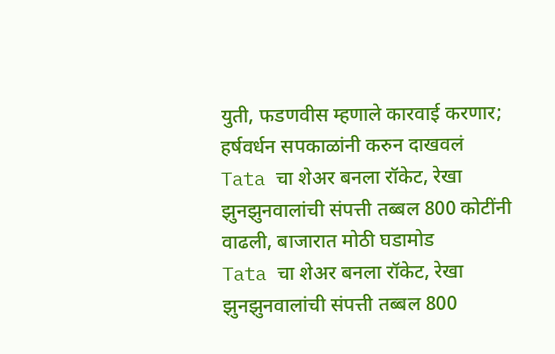युती, फडणवीस म्हणाले कारवाई करणार; हर्षवर्धन सपकाळांनी करुन दाखवलं
Tata चा शेअर बनला रॉकेट, रेखा झुनझुनवालांची संपत्ती तब्बल 800 कोटींनी वाढली, बाजारात मोठी घडामोड
Tata चा शेअर बनला रॉकेट, रेखा झुनझुनवालांची संपत्ती तब्बल 800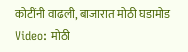कोटींनी वाढली, बाजारात मोठी घडामोड
Video: मोठी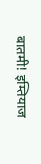बातमी! इम्तियाज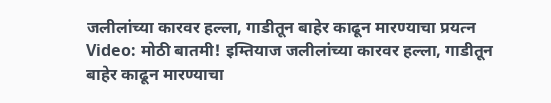जलीलांच्या कारवर हल्ला, गाडीतून बाहेर काढून मारण्याचा प्रयत्न
Video: मोठी बातमी! इम्तियाज जलीलांच्या कारवर हल्ला, गाडीतून बाहेर काढून मारण्याचा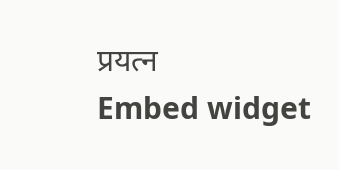प्रयत्न
Embed widget